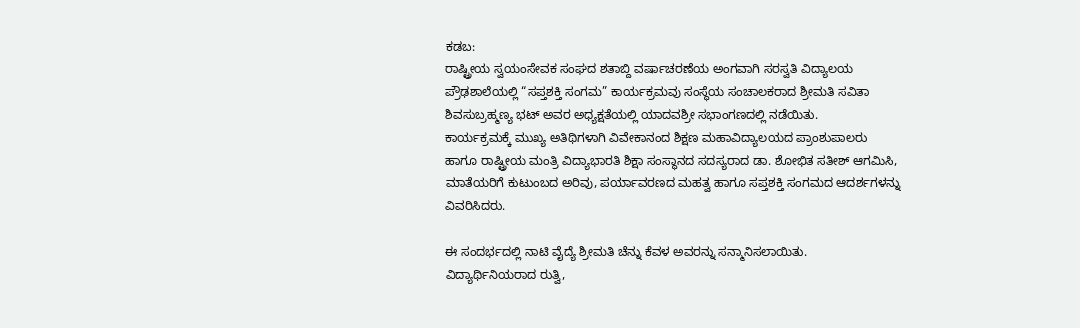ಕಡಬ:
ರಾಷ್ಟ್ರೀಯ ಸ್ವಯಂಸೇವಕ ಸಂಘದ ಶತಾಬ್ದಿ ವರ್ಷಾಚರಣೆಯ ಅಂಗವಾಗಿ ಸರಸ್ವತಿ ವಿದ್ಯಾಲಯ ಪ್ರೌಢಶಾಲೆಯಲ್ಲಿ “ಸಪ್ತಶಕ್ತಿ ಸಂಗಮ” ಕಾರ್ಯಕ್ರಮವು ಸಂಸ್ಥೆಯ ಸಂಚಾಲಕರಾದ ಶ್ರೀಮತಿ ಸವಿತಾ ಶಿವಸುಬ್ರಹ್ಮಣ್ಯ ಭಟ್ ಅವರ ಅಧ್ಯಕ್ಷತೆಯಲ್ಲಿ ಯಾದವಶ್ರೀ ಸಭಾಂಗಣದಲ್ಲಿ ನಡೆಯಿತು.
ಕಾರ್ಯಕ್ರಮಕ್ಕೆ ಮುಖ್ಯ ಅತಿಥಿಗಳಾಗಿ ವಿವೇಕಾನಂದ ಶಿಕ್ಷಣ ಮಹಾವಿದ್ಯಾಲಯದ ಪ್ರಾಂಶುಪಾಲರು ಹಾಗೂ ರಾಷ್ಟ್ರೀಯ ಮಂತ್ರಿ ವಿದ್ಯಾಭಾರತಿ ಶಿಕ್ಷಾ ಸಂಸ್ಥಾನದ ಸದಸ್ಯರಾದ ಡಾ. ಶೋಭಿತ ಸತೀಶ್ ಆಗಮಿಸಿ, ಮಾತೆಯರಿಗೆ ಕುಟುಂಬದ ಅರಿವು, ಪರ್ಯಾವರಣದ ಮಹತ್ವ ಹಾಗೂ ಸಪ್ತಶಕ್ತಿ ಸಂಗಮದ ಆದರ್ಶಗಳನ್ನು ವಿವರಿಸಿದರು.

ಈ ಸಂದರ್ಭದಲ್ಲಿ ನಾಟಿ ವೈದ್ಯೆ ಶ್ರೀಮತಿ ಚೆನ್ನು ಕೆವಳ ಅವರನ್ನು ಸನ್ಮಾನಿಸಲಾಯಿತು. ವಿದ್ಯಾರ್ಥಿನಿಯರಾದ ರುತ್ವಿ,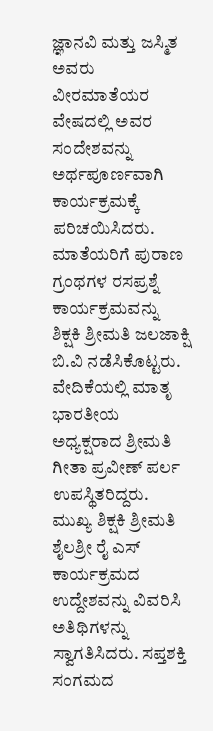ಜ್ಞಾನವಿ ಮತ್ತು ಜಸ್ಮಿತ ಅವರು ವೀರಮಾತೆಯರ ವೇಷದಲ್ಲಿ ಅವರ ಸಂದೇಶವನ್ನು ಅರ್ಥಪೂರ್ಣವಾಗಿ ಕಾರ್ಯಕ್ರಮಕ್ಕೆ ಪರಿಚಯಿಸಿದರು.
ಮಾತೆಯರಿಗೆ ಪುರಾಣ ಗ್ರಂಥಗಳ ರಸಪ್ರಶ್ನೆ ಕಾರ್ಯಕ್ರಮವನ್ನು ಶಿಕ್ಷಕಿ ಶ್ರೀಮತಿ ಜಲಜಾಕ್ಷಿ ಬಿ.ವಿ ನಡೆಸಿಕೊಟ್ಟರು. ವೇದಿಕೆಯಲ್ಲಿ ಮಾತೃ ಭಾರತೀಯ ಅಧ್ಯಕ್ಷರಾದ ಶ್ರೀಮತಿ ಗೀತಾ ಪ್ರವೀಣ್ ಪರ್ಲ ಉಪಸ್ಥಿತರಿದ್ದರು.
ಮುಖ್ಯ ಶಿಕ್ಷಕಿ ಶ್ರೀಮತಿ ಶೈಲಶ್ರೀ ರೈ ಎಸ್ ಕಾರ್ಯಕ್ರಮದ ಉದ್ದೇಶವನ್ನು ವಿವರಿಸಿ ಅತಿಥಿಗಳನ್ನು ಸ್ವಾಗತಿಸಿದರು. ಸಪ್ತಶಕ್ತಿ ಸಂಗಮದ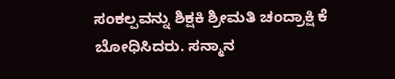ಸಂಕಲ್ಪವನ್ನು ಶಿಕ್ಷಕಿ ಶ್ರೀಮತಿ ಚಂದ್ರಾಕ್ಷಿ ಕೆ ಬೋಧಿಸಿದರು. ಸನ್ಮಾನ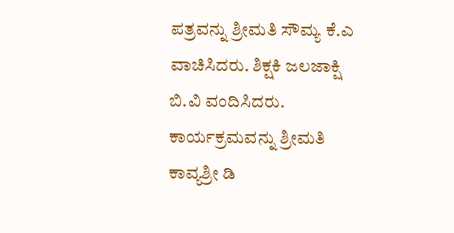ಪತ್ರವನ್ನು ಶ್ರೀಮತಿ ಸೌಮ್ಯ ಕೆ.ಎ ವಾಚಿಸಿದರು. ಶಿಕ್ಷಕಿ ಜಲಜಾಕ್ಷಿ ಬಿ.ವಿ ವಂದಿಸಿದರು. ಕಾರ್ಯಕ್ರಮವನ್ನು ಶ್ರೀಮತಿ ಕಾವ್ಯಶ್ರೀ ಡಿ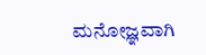ಮನೋಜ್ಞವಾಗಿ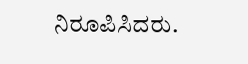ನಿರೂಪಿಸಿದರು.